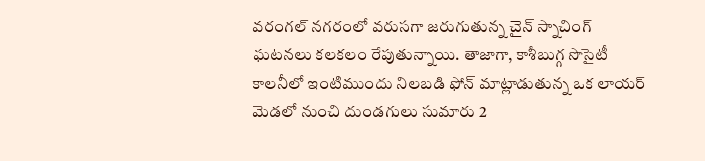వరంగల్ నగరంలో వరుసగా జరుగుతున్న చైన్ స్నాచింగ్ ఘటనలు కలకలం రేపుతున్నాయి. తాజాగా, కాశీబుగ్గ సొసైటీ కాలనీలో ఇంటిముందు నిలబడి ఫోన్ మాట్లాడుతున్న ఒక లాయర్ మెడలో నుంచి దుండగులు సుమారు 2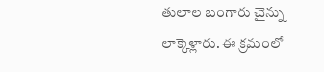తులాల బంగారు చైన్ను లాక్కెళ్లారు. ఈ క్రమంలో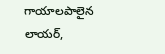గాయాలపాలైన లాయర్,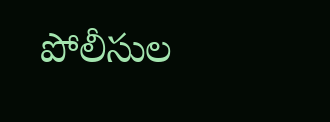పోలీసుల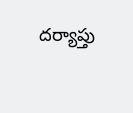దర్యాప్తు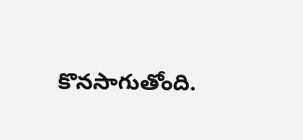కొనసాగుతోంది.